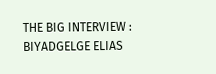THE BIG INTERVIEW : BIYADGELGE ELIAS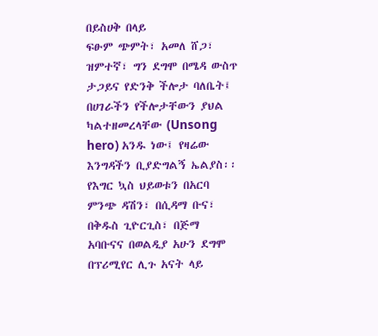በይስሀቅ በላይ
ፍፁም ጭምት፣ አመለ ሸጋ፣ ዝምተኛ፣ ግን ደግሞ በሜዳ ውስጥ ታጋይና የድንቅ ችሎታ ባለቤት፤ በሀገራችን የችሎታቸውን ያህል ካልተዘመረላቸው (Unsong hero) አንዱ ነው፤ የዛሬው እንግዳችን ቢያድግልኝ ኤልያስ፡፡ የእግር ኳስ ህይወቱን በአርባ ምንጭ ዳሽን፣ በሲዳማ ቡና፣ በቅዱስ ጊዮርጊስ፣ በጅማ አባቡናና በወልዲያ አሁን ደግሞ በፕሪሚየር ሊጉ አናት ላይ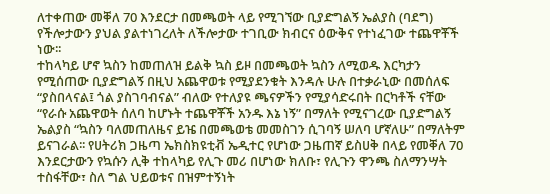ለተቀጠው መቐለ 70 እንደርታ በመጫወት ላይ የሚገኘው ቢያድግልኝ ኤልያስ (ባደግ) የችሎታውን ያህል ያልተነገረለት ለችሎታው ተገቢው ክብርና ዕውቅና የተነፈገው ተጨዋቾች ነው፡፡
ተከላካይ ሆኖ ኳስን ከመጠለዝ ይልቅ ኳስ ይዞ በመጫወት ኳስን ለሚወዱ እርካታን የሚሰጠው ቢያድግልኝ በዚህ አጨዋወቱ የሚያደንቁት እንዳሉ ሁሉ በተቃራኒው በመሰለፍ “ያስበላናል፤ ጎል ያስገባብናል” ብለው የተለያዩ ጫናዎችን የሚያሳድሩበት በርካቶች ናቸው “የራሱ አጨዋወት ሰለባ ከሆኑት ተጨዋቾች አንዱ እኔ ነኝ” በማለት የሚናገረው ቢያድግልኝ ኤልያስ “ኳስን ባለመጠለዜና ይዤ በመጫወቴ መመስገን ሲገባኝ ሠለባ ሆኛለሁ” በማለትም ይናገራል፡፡ የሀትሪክ ጋዜጣ ኤክስክዩቲቭ ኤዲተር የሆነው ጋዜጠኛ ይስሀቅ በላይ የመቐለ 70 እንደርታውን የኳሱን ሊቅ ተከላካይ የሊጉ መሪ በሆነው ክለቡ፣ የሊጉን ዋንጫ ስለማንሣት ተስፋቸው፣ ስለ ግል ህይወቱና በዝምተኝነት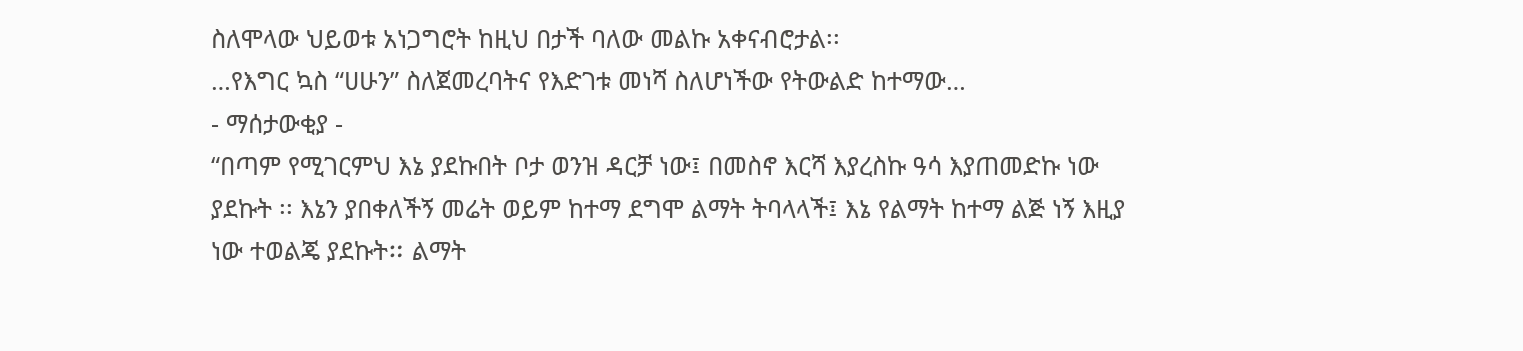ስለሞላው ህይወቱ አነጋግሮት ከዚህ በታች ባለው መልኩ አቀናብሮታል፡፡
…የእግር ኳስ “ሀሁን” ስለጀመረባትና የእድገቱ መነሻ ስለሆነችው የትውልድ ከተማው…
- ማሰታውቂያ -
“በጣም የሚገርምህ እኔ ያደኩበት ቦታ ወንዝ ዳርቻ ነው፤ በመስኖ እርሻ እያረስኩ ዓሳ እያጠመድኩ ነው ያደኩት ፡፡ እኔን ያበቀለችኝ መሬት ወይም ከተማ ደግሞ ልማት ትባላላች፤ እኔ የልማት ከተማ ልጅ ነኝ እዚያ ነው ተወልጄ ያደኩትⵆ ልማት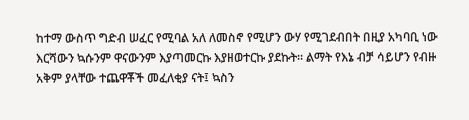ከተማ ውስጥ ግድብ ሠፈር የሚባል አለ ለመስኖ የሚሆን ውሃ የሚገደብበት በዚያ አካባቢ ነው እርሻውን ኳሱንም ዋናውንም እያጣመርኩ እያዘወተርኩ ያደኩት፡፡ ልማት የእኔ ብቻ ሳይሆን የብዙ አቅም ያላቸው ተጨዋቾች መፈለቂያ ናት፤ ኳስን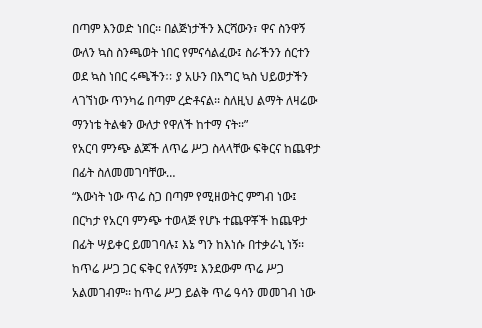በጣም እንወድ ነበር፡፡ በልጅነታችን እርሻውን፣ ዋና ስንዋኝ ውለን ኳስ ስንጫወት ነበር የምናሳልፈው፤ ስራችንን ሰርተን ወደ ኳስ ነበር ሩጫችንⵆ ያ አሁን በእግር ኳስ ህይወታችን ላገኘነው ጥንካሬ በጣም ረድቶናል፡፡ ስለዚህ ልማት ለዛሬው ማንነቴ ትልቁን ውለታ የዋለች ከተማ ናት፡፡”
የአርባ ምንጭ ልጆች ለጥሬ ሥጋ ስላላቸው ፍቅርና ከጨዋታ በፊት ስለመመገባቸው…
“እውነት ነው ጥሬ ስጋ በጣም የሚዘወትር ምግብ ነው፤ በርካታ የአርባ ምንጭ ተወላጅ የሆኑ ተጨዋቾች ከጨዋታ በፊት ሣይቀር ይመገባሉ፤ እኔ ግን ከእነሱ በተቃራኒ ነኝ፡፡ ከጥሬ ሥጋ ጋር ፍቅር የለኝም፤ እንደውም ጥሬ ሥጋ አልመገብም፡፡ ከጥሬ ሥጋ ይልቅ ጥሬ ዓሳን መመገብ ነው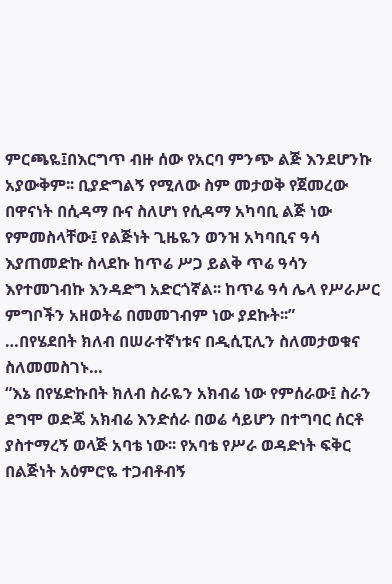ምርጫዬ፤በእርግጥ ብዙ ሰው የአርባ ምንጭ ልጅ እንደሆንኩ አያውቅም፡፡ ቢያድግልኝ የሚለው ስም መታወቅ የጀመረው በዋናነት በሲዳማ ቡና ስለሆነ የሲዳማ አካባቢ ልጅ ነው የምመስላቸው፤ የልጅነት ጊዜዬን ወንዝ አካባቢና ዓሳ እያጠመድኩ ስላደኩ ከጥሬ ሥጋ ይልቅ ጥሬ ዓሳን እየተመገብኩ እንዳድግ አድርጎኛል፡፡ ከጥሬ ዓሳ ሌላ የሥራሥር ምግቦችን አዘወትሬ በመመገብም ነው ያደኩት፡፡”
…በየሄደበት ክለብ በሠራተኛነቱና በዲሲፒሊን ስለመታወቁና ስለመመስገኑ…
“እኔ በየሄድኩበት ክለብ ስራዬን አክብሬ ነው የምሰራው፤ ስራን ደግሞ ወድጄ አክብሬ እንድሰራ በወሬ ሳይሆን በተግባር ሰርቶ ያስተማረኝ ወላጅ አባቴ ነው፡፡ የአባቴ የሥራ ወዳድነት ፍቅር በልጅነት አዕምሮዬ ተጋብቶብኝ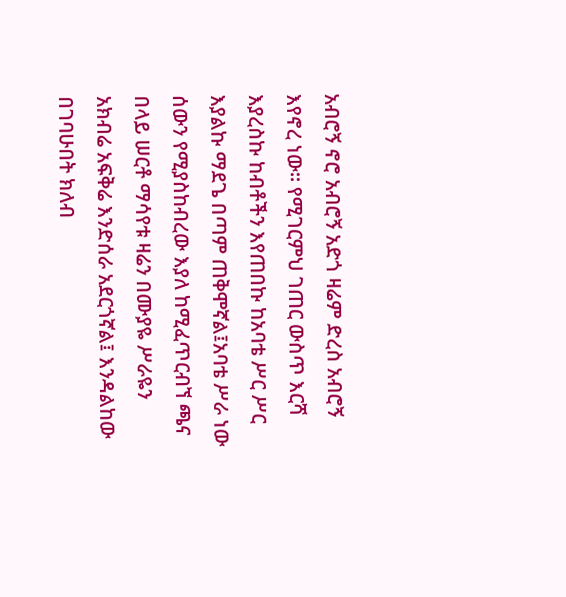አብሮኝ ኖሮ አብሮኝ አድጎ ዛሬም ድረስ አብሮኝ እየኖረ ነው፡፡ የሚገርምህ ገጠር ውስጥ እርሻ እያረስኩ ከብቶችን እየጠበኩ ከአባቴ ሥር ሥር እያልኩ ማደጌ በጣም ጠቅሞኛል፤አባቴ ሥራ ነው ሰውን የሚያስከብረው እያለ ከሚፈጥርብኘ ጫና በላይ ሠርቶ ማሳየቱ ዛሬን በሙያዬ ሥራዬን አክብሬ አፍቅሬ እንድሰራ አደርጎኛል፤ እንዳልከው በገባሁበት ክለብ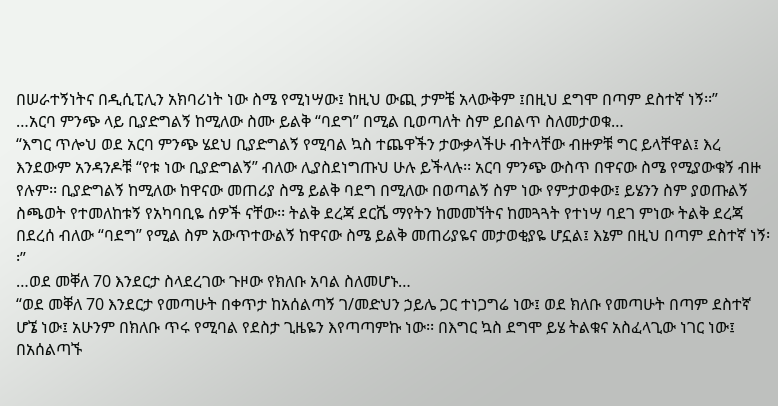በሠራተኝነትና በዲሲፒሊን አክባሪነት ነው ስሜ የሚነሣው፤ ከዚህ ውጪ ታምቼ አላውቅም ፤በዚህ ደግሞ በጣም ደስተኛ ነኝ፡፡”
…አርባ ምንጭ ላይ ቢያድግልኝ ከሚለው ስሙ ይልቅ “ባደግ” በሚል ቢወጣለት ስም ይበልጥ ስለመታወቁ…
“እግር ጥሎህ ወደ አርባ ምንጭ ሄደህ ቢያድግልኝ የሚባል ኳስ ተጨዋችን ታውቃላችሁ ብትላቸው ብዙዎቹ ግር ይላቸዋል፤ እረ እንደውም አንዳንዶቹ “የቱ ነው ቢያድግልኝ” ብለው ሊያስደነግጡህ ሁሉ ይችላሉ፡፡ አርባ ምንጭ ውስጥ በዋናው ስሜ የሚያውቁኝ ብዙ የሉም፡፡ ቢያድግልኝ ከሚለው ከዋናው መጠሪያ ስሜ ይልቅ ባደግ በሚለው በወጣልኝ ስም ነው የምታወቀው፤ ይሄንን ስም ያወጡልኝ ስጫወት የተመለከቱኝ የአካባቢዬ ሰዎች ናቸው፡፡ ትልቅ ደረጃ ደርሼ ማየትን ከመመኘትና ከመጓጓት የተነሣ ባደገ ምነው ትልቅ ደረጃ በደረሰ ብለው “ባደግ” የሚል ስም አውጥተውልኝ ከዋናው ስሜ ይልቅ መጠሪያዬና መታወቂያዬ ሆኗል፤ እኔም በዚህ በጣም ደስተኛ ነኝ፡፡”
…ወደ መቐለ 70 እንደርታ ስላደረገው ጉዞው የክለቡ አባል ስለመሆኑ…
“ወደ መቐለ 70 እንደርታ የመጣሁት በቀጥታ ከአሰልጣኝ ገ/መድህን ኃይሌ ጋር ተነጋግሬ ነው፤ ወደ ክለቡ የመጣሁት በጣም ደስተኛ ሆኜ ነው፤ አሁንም በክለቡ ጥሩ የሚባል የደስታ ጊዜዬን እየጣጣምኩ ነው፡፡ በእግር ኳስ ደግሞ ይሄ ትልቁና አስፈላጊው ነገር ነው፤ በአሰልጣኙ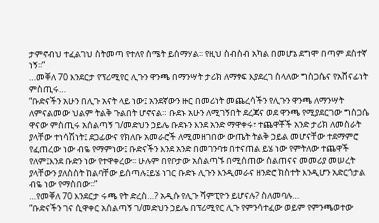ታምኖብህ ተፈልገህ ስትመጣ የተለየ ስሜት ይሰማሃል፡፡ የዚህ ስብስብ አካል በመሆኔ ደግሞ በጣም ደስተኛ ነኝ፡፡”
…መቐለ 70 እንደርታ የፕሪሚየር ሊጉን ዋንጫ በማንሣት ታሪክ ለማፃፍ እያደረገ ስላለው ግስጋሴና የአሸናፊነት ምስጢሩ…
“ቡድናችን አሁን በሊጉ አናት ላይ ነው፤ አንደኛውን ዙር በመሪነት መጨረሳችን የሊጉን ዋንጫ ለማንሣት ለምናልመው ህልም ትልቅ ጉልበት ሆኖናል። ቡደኑ አሁን ለሚገኝበት ደረጃና ወደ ዋንጫ የሚያደርገው ግስጋሴ ዋናው ምስጢሩ አሰልጣኝ ገ/መድህን ኃይሌ ቡደኑን እንደ አንድ ማዋቀሩ፣ ተጨዋቾች አንድ ታሪክ ለመስራት ያላቸው ተነሳሽነት፤ ደጋፊውና የክለቡ አመራሮች ለሚመዘገበው ውጤት ትልቅ ኃይል መሆናቸው ተደማምሮ የፈጠረው ነው ብዬ የማምነው፤ ቡድናችን እንደ አንድ በመገንባቱ በተናጠል ይሄ ነው የምትለው ተጨዋች የለም፤እንደ ቡድን ነው የተዋቀረው፡፡ ሁሉም በየቦታው አሰልጣኙ በሚሰጠው ስልጠናና መመሪያ መሠረት ያላቸውን ያለስስት ከልባቸው ይሰጣሉ፤ይሄ ነገር ቡድኑ ሊጉን እንዲመራና ዘንድሮ ክስተት እንዲሆን አድርጎታል ብዬ ነው የማስበው፡፡”
…የመቐለ 70 እንደርታ ሩጫ የት ድረስ…? አዲሱ የሊጉ ሻምፒዮን ይሆናሉ? ስለመባሉ…
“ቡድናችን ገና ሲዋቀር አሰልጣኝ ገ/መድህን ኃይሌ በፕሪሚየር ሊጉ የምንሳተፈው ወይም የምንጫወተው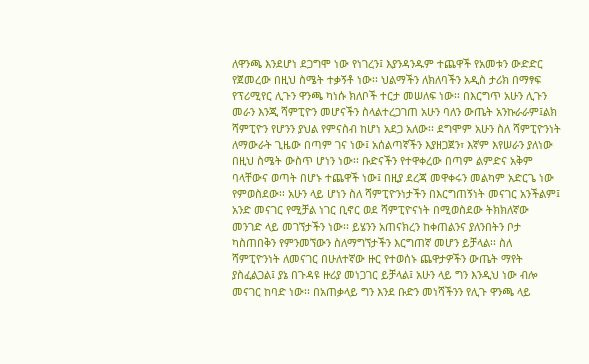ለዋንጫ እንደሆነ ደጋግሞ ነው የነገረን፤ እያንዳንዱም ተጨዋች የአመቱን ውድድር የጀመረው በዚህ ስሜት ተቃኝቶ ነው፡፡ ህልማችን ለክለባችን አዲስ ታሪክ በማፃፍ የፕሪሚየር ሊጉን ዋንጫ ካነሱ ክለቦች ተርታ መሠለፍ ነው፡፡ በእርግጥ አሁን ሊጉን መራን እንጂ ሻምፒዮን መሆናችን ስላልተረጋገጠ አሁን ባለን ውጤት አንኩራራም፤ልክ ሻምፒዮን የሆንን ያህል የምናስብ ከሆነ አደጋ አለው፡፡ ደግሞም አሁን ስለ ሻምፒዮንነት ለማውራት ጊዜው በጣም ገና ነው፤ አሰልጣኛችን እያዘጋጀን፣ እኛም እየሠራን ያለነው በዚህ ስሜት ውስጥ ሆነን ነው፡፡ ቡድናችን የተዋቀረው በጣም ልምድና አቅም ባላቸውና ወጣት በሆኑ ተጨዋች ነው፤ በዚያ ደረጃ መዋቀሩን መልካም አድርጌ ነው የምወስደው፡፡ አሁን ላይ ሆነን ስለ ሻምፒዮንነታችን በእርግጠኝነት መናገር አንችልም፤ አንድ መናገር የሚቻል ነገር ቢኖር ወደ ሻምፒዮናነት በሚወስደው ትክክለኛው መንገድ ላይ መገኘታችን ነው፡፡ ይሄንን አጠናክረን ከቀጠልንና ያለንበትን ቦታ ካስጠበቅን የምንመኘውን ስለማግኘታችን እርግጠኛ መሆን ይቻላል፡፡ ስለ ሻምፒዮንነት ለመናገር በሁለተኛው ዙር የተወሰኑ ጨዋታዎችን ውጤት ማየት ያስፈልጋል፤ ያኔ በጉዳዩ ዙሪያ መነጋገር ይቻላል፤ አሁን ላይ ግን እንዲህ ነው ብሎ መናገር ከባድ ነው፡፡ በአጠቃላይ ግን እንደ ቡድን መነሻችንን የሊጉ ዋንጫ ላይ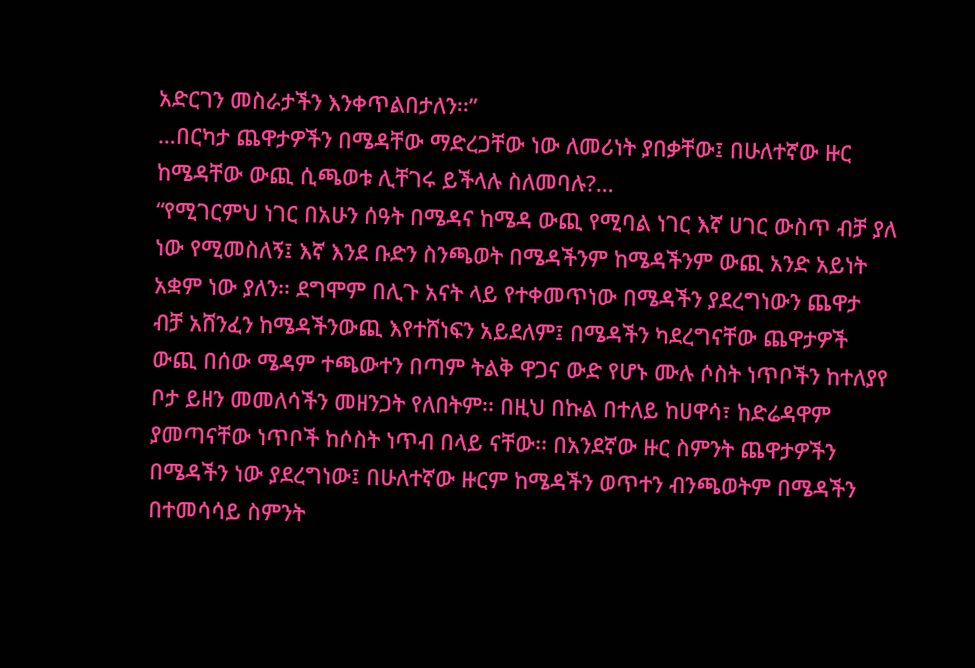አድርገን መስራታችን እንቀጥልበታለን፡፡”
…በርካታ ጨዋታዎችን በሜዳቸው ማድረጋቸው ነው ለመሪነት ያበቃቸው፤ በሁለተኛው ዙር ከሜዳቸው ውጪ ሲጫወቱ ሊቸገሩ ይችላሉ ስለመባሉ?…
“የሚገርምህ ነገር በአሁን ሰዓት በሜዳና ከሜዳ ውጪ የሚባል ነገር እኛ ሀገር ውስጥ ብቻ ያለ ነው የሚመስለኝ፤ እኛ እንደ ቡድን ስንጫወት በሜዳችንም ከሜዳችንም ውጪ አንድ አይነት አቋም ነው ያለን፡፡ ደግሞም በሊጉ አናት ላይ የተቀመጥነው በሜዳችን ያደረግነውን ጨዋታ ብቻ አሸንፈን ከሜዳችንውጪ እየተሸነፍን አይደለም፤ በሜዳችን ካደረግናቸው ጨዋታዎች ውጪ በሰው ሜዳም ተጫውተን በጣም ትልቅ ዋጋና ውድ የሆኑ ሙሉ ሶስት ነጥቦችን ከተለያየ ቦታ ይዘን መመለሳችን መዘንጋት የለበትም፡፡ በዚህ በኩል በተለይ ከሀዋሳ፣ ከድሬዳዋም ያመጣናቸው ነጥቦች ከሶስት ነጥብ በላይ ናቸው፡፡ በአንደኛው ዙር ስምንት ጨዋታዎችን በሜዳችን ነው ያደረግነው፤ በሁለተኛው ዙርም ከሜዳችን ወጥተን ብንጫወትም በሜዳችን በተመሳሳይ ስምንት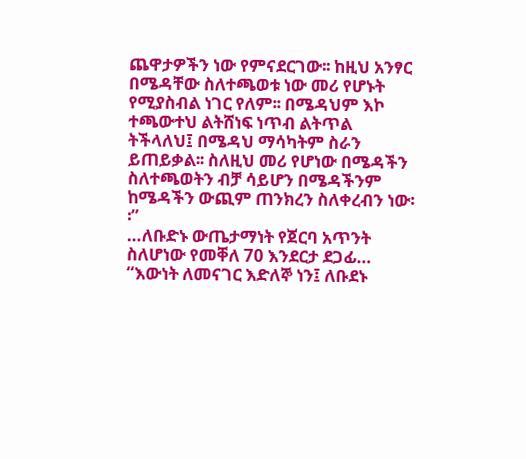ጨዋታዎችን ነው የምናደርገው፡፡ ከዚህ አንፃር በሜዳቸው ስለተጫወቱ ነው መሪ የሆኑት የሚያስብል ነገር የለም፡፡ በሜዳህም እኮ ተጫውተህ ልትሸነፍ ነጥብ ልትጥል ትችላለህ፤ በሜዳህ ማሳካትም ስራን ይጠይቃል፡፡ ስለዚህ መሪ የሆነው በሜዳችን ስለተጫወትን ብቻ ሳይሆን በሜዳችንም ከሜዳችን ውጪም ጠንክረን ስለቀረብን ነው፡፡”
…ለቡድኑ ውጤታማነት የጀርባ አጥንት ስለሆነው የመቐለ 70 እንደርታ ደጋፊ…
“እውነት ለመናገር እድለኞ ነን፤ ለቡደኑ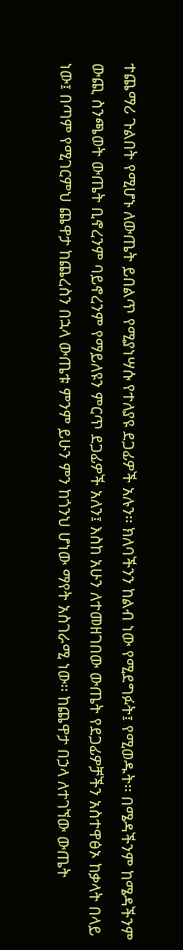ተጨማሪ ጉልበት የሚሆኑ ለውጤት ይበልጥ የሚያነሣሱ የተለያዩ ደጋፊዎች አሉን፡፡ ክለባችንን ከልብ ነው የሚደግፉት፤ የሚወዱት፡፡ በሜዳችንም ከሜዳችንም ውጪ ስንጫወት ውጤት ቢኖረንም ባይኖረንም የማይለዩን ምርጥ ደጋፊዎች አለን፤ እስከ አሁን ለተመዘገበው ውጤት የደጋፊዎቻችን አስተዋፅኦ ከቃላት በላይ ነው፤ በጣም የሚገርምህ ጨዋታ ከጨረስን በኋላ ውጤቱ ምንም ይሁን ምን ከጎንህ ሆነው ማየት አስገራሚ ነው፡፡ ከጨዋታ በኃላ ለተገኘው ውጤት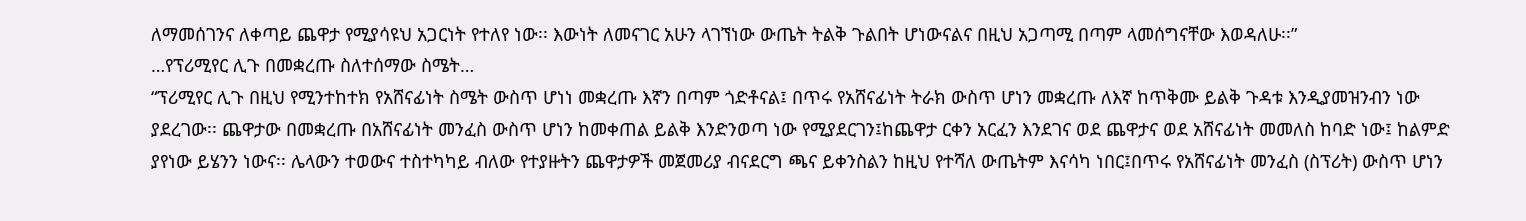ለማመሰገንና ለቀጣይ ጨዋታ የሚያሳዩህ አጋርነት የተለየ ነው፡፡ እውነት ለመናገር አሁን ላገኘነው ውጤት ትልቅ ጉልበት ሆነውናልና በዚህ አጋጣሚ በጣም ላመሰግናቸው እወዳለሁ፡፡”
…የፕሪሚየር ሊጉ በመቋረጡ ስለተሰማው ስሜት…
“ፕሪሚየር ሊጉ በዚህ የሚንተከተክ የአሸናፊነት ስሜት ውስጥ ሆነነ መቋረጡ እኛን በጣም ጎድቶናል፤ በጥሩ የአሸናፊነት ትራክ ውስጥ ሆነን መቋረጡ ለእኛ ከጥቅሙ ይልቅ ጉዳቱ እንዲያመዝንብን ነው ያደረገው፡፡ ጨዋታው በመቋረጡ በአሸናፊነት መንፈስ ውስጥ ሆነን ከመቀጠል ይልቅ እንድንወጣ ነው የሚያደርገን፤ከጨዋታ ርቀን አርፈን እንደገና ወደ ጨዋታና ወደ አሸናፊነት መመለስ ከባድ ነው፤ ከልምድ ያየነው ይሄንን ነውና፡፡ ሌላውን ተወውና ተስተካካይ ብለው የተያዙትን ጨዋታዎች መጀመሪያ ብናደርግ ጫና ይቀንስልን ከዚህ የተሻለ ውጤትም እናሳካ ነበር፤በጥሩ የአሸናፊነት መንፈስ (ስፕሪት) ውስጥ ሆነን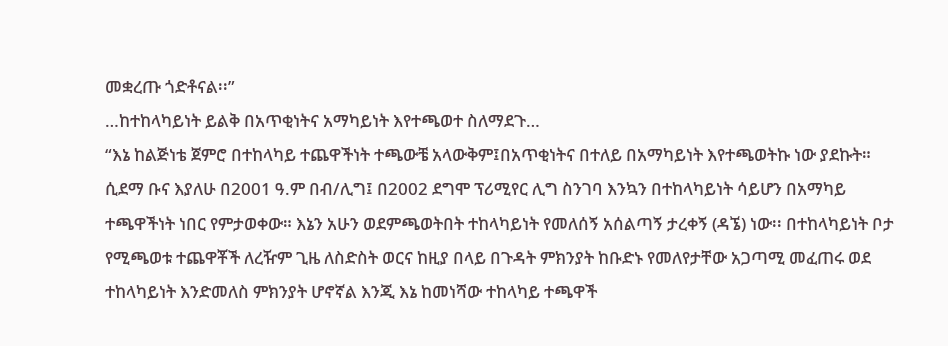መቋረጡ ጎድቶናል፡፡”
…ከተከላካይነት ይልቅ በአጥቂነትና አማካይነት እየተጫወተ ስለማደጉ…
“እኔ ከልጅነቴ ጀምሮ በተከላካይ ተጨዋችነት ተጫውቼ አላውቅም፤በአጥቂነትና በተለይ በአማካይነት እየተጫወትኩ ነው ያደኩት። ሲደማ ቡና እያለሁ በ2001 ዓ.ም በብ/ሊግ፤ በ2002 ደግሞ ፕሪሚየር ሊግ ስንገባ እንኳን በተከላካይነት ሳይሆን በአማካይ ተጫዋችነት ነበር የምታወቀው። እኔን አሁን ወደምጫወትበት ተከላካይነት የመለሰኝ አሰልጣኝ ታረቀኝ (ዳኜ) ነው፡፡ በተከላካይነት ቦታ የሚጫወቱ ተጨዋቾች ለረዥም ጊዜ ለስድስት ወርና ከዚያ በላይ በጉዳት ምክንያት ከቡድኑ የመለየታቸው አጋጣሚ መፈጠሩ ወደ ተከላካይነት እንድመለስ ምክንያት ሆኖኛል እንጂ እኔ ከመነሻው ተከላካይ ተጫዋች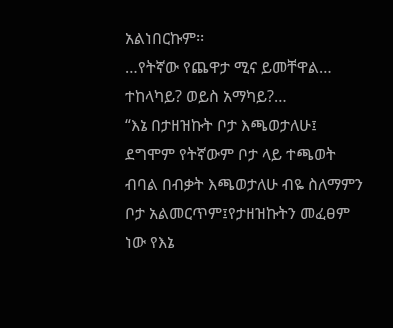አልነበርኩም፡፡
…የትኛው የጨዋታ ሚና ይመቸዋል… ተከላካይ? ወይስ አማካይ?…
“እኔ በታዘዝኩት ቦታ እጫወታለሁ፤ ደግሞም የትኛውም ቦታ ላይ ተጫወት ብባል በብቃት እጫወታለሁ ብዬ ስለማምን ቦታ አልመርጥም፤የታዘዝኩትን መፈፀም ነው የእኔ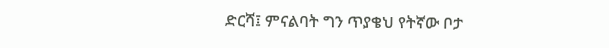ድርሻ፤ ምናልባት ግን ጥያቄህ የትኛው ቦታ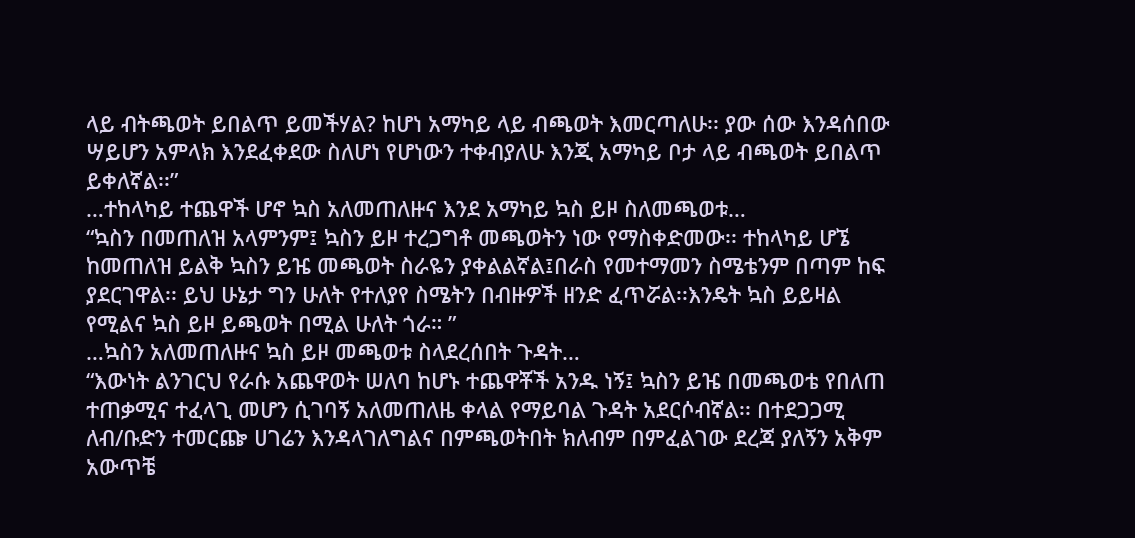ላይ ብትጫወት ይበልጥ ይመችሃል? ከሆነ አማካይ ላይ ብጫወት እመርጣለሁ፡፡ ያው ሰው እንዳሰበው ሣይሆን አምላክ እንደፈቀደው ስለሆነ የሆነውን ተቀብያለሁ እንጂ አማካይ ቦታ ላይ ብጫወት ይበልጥ ይቀለኛል፡፡”
…ተከላካይ ተጨዋች ሆኖ ኳስ አለመጠለዙና እንደ አማካይ ኳስ ይዞ ስለመጫወቱ…
“ኳስን በመጠለዝ አላምንም፤ ኳስን ይዞ ተረጋግቶ መጫወትን ነው የማስቀድመው፡፡ ተከላካይ ሆኜ ከመጠለዝ ይልቅ ኳስን ይዤ መጫወት ስራዬን ያቀልልኛል፤በራስ የመተማመን ስሜቴንም በጣም ከፍ ያደርገዋል፡፡ ይህ ሁኔታ ግን ሁለት የተለያየ ስሜትን በብዙዎች ዘንድ ፈጥሯል፡፡እንዴት ኳስ ይይዛል የሚልና ኳስ ይዞ ይጫወት በሚል ሁለት ጎራ። ”
…ኳስን አለመጠለዙና ኳስ ይዞ መጫወቱ ስላደረሰበት ጉዳት…
“እውነት ልንገርህ የራሱ አጨዋወት ሠለባ ከሆኑ ተጨዋቾች አንዱ ነኝ፤ ኳስን ይዤ በመጫወቴ የበለጠ ተጠቃሚና ተፈላጊ መሆን ሲገባኝ አለመጠለዜ ቀላል የማይባል ጉዳት አደርሶብኛል፡፡ በተደጋጋሚ ለብ/ቡድን ተመርጬ ሀገሬን እንዳላገለግልና በምጫወትበት ክለብም በምፈልገው ደረጃ ያለኝን አቅም አውጥቼ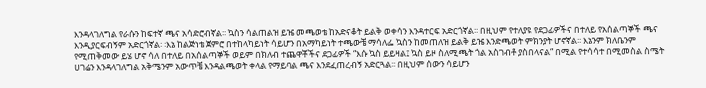እንዳላገለግል የራሱን ከፍተኛ ጫና አሳድሮብኛል፡፡ ኳስን ሳልጠልዝ ይዤ መጫወቴ ከአድናቆት ይልቅ ወቀሳን እንዳተርፍ አድርጎኛል፡፡ በዚህም የተለያዩ የደጋፊዎችና በተለይ የአሰልጣኞች ጫና እንዲያርፍብኝም አድርጎኛል፡ ፡እኔ ከልጅነቴ ጀምሮ በተከላካይነት ሳይሆን በአማካይነት ተጫውቼ ማሳለፌ ኳስን ከመጠለዝ ይልቅ ይዤ እንድጫወት ምክንያት ሆኖኛል፡፡ እኔንም ክለቤንም የሚጠቅመው ይሄ ሆኖ ሳለ በተለይ በአሰልጣኞች ወይም በክለብ ተጨዋቾችና ደጋፊዎች “እሱ ኳስ ይይዛል፤ ኳስ ይዞ ስለሚጫት ጎል አስገብቶ ያስበላናል“ በሚል የተሳሳተ በሚመስል ስሜት ሀገሬን እንዳላገለግል አቅሜንም አውጥቼ እንዳልጫወት ቀላል የማይባል ጫና እንደፈጠረብኝ አድርጓል፡፡ በዚህም ሰውን ሳይሆን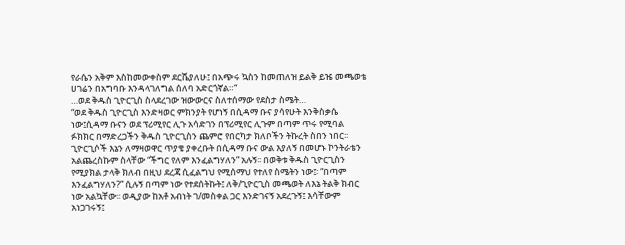የራሴን አቅም እስከመውቀስም ደርሼያለሁ፤ በአጭሩ ኳስን ከመጠለዝ ይልቅ ይዤ መጫወቴ ሀገሬን በአግባቡ እንዳላገለግል ሰለባ አድርጎኛል።“
…ወደ ቅዱስ ጊዮርጊስ ስላደረገው ዝውውርና ስለተሰማው የደስታ ስሜት…
“ወደ ቅዱስ ጊዮርጊስ እንድዛወር ምክንያት የሆነኝ በሲዳማ ቡና ያሳየሁት እንቅስቃሴ ነው፤ሲዳማ ቡናን ወደ ፕሪሚየር ሊጉ አሳድገን በፕሪሚየር ሊጉም በጣም ጥሩ የሚባል ፉክክር በማድረጋችን ቅዱስ ጊዮርጊስን ጨምሮ የበርካታ ክለቦችን ትኩረት ስበን ነበር፡፡ ጊዮርጊሶች እኔን ለማዛወዋር ጥያቄ ያቀረቡት በሲዳማ ቡና ውል እያለኝ በመሆኑ ኮንትራቴን አልጨረስኩም ስላቸው “ችግር የለም እንፈልግሃለን” አሉኝ፡፡ በወቅቱ ቅዱስ ጊዮርጊስን የሚያክል ታላቅ ክለብ በዚህ ደረጃ ሲፈልግህ የሚሰማህ የተለየ ስሜትን ነው፤፡ “በጣም እንፈልግሃለን?” ሲሉኝ በጣም ነው የተደሰትኩት፤ ለቅ/ጊዮርጊስ መጫወት ለእኔ ትልቅ ክብር ነው አልኳቸው፡፡ ወዲያው ከአቶ አብነት ገ/መስቀል ጋር እንድገናኝ አደረጉኝ፤ እሳቸውም አነጋገሩኝ፤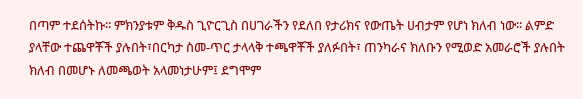በጣም ተደሰትኩ፡፡ ምክንያቱም ቅዱስ ጊዮርጊስ በሀገራችን የደለበ የታሪክና የውጤት ሀብታም የሆነ ክለብ ነው፡፡ ልምድ ያላቸው ተጨዋቾች ያሉበት፣በርካታ ስመ-ጥር ታላላቅ ተጫዋቾች ያለፉበት፣ ጠንካራና ክለቡን የሚወድ አመራሮች ያሉበት ክለብ በመሆኑ ለመጫወት አላመነታሁም፤ ደግሞም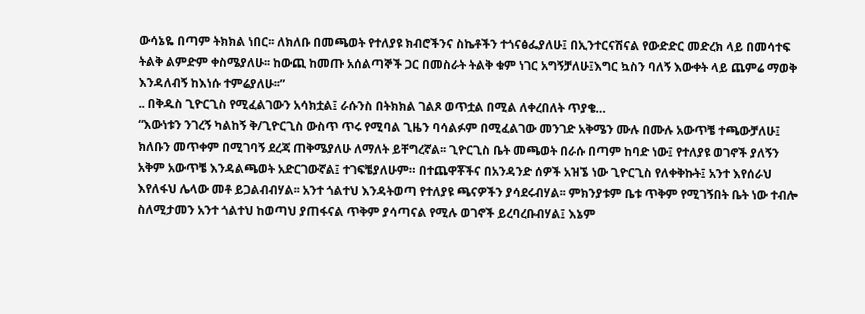ውሳኔዬ በጣም ትክክል ነበር፡፡ ለክለቡ በመጫወት የተለያዩ ክብሮችንና ስኬቶችን ተጎናፅፌያለሁ፤ በኢንተርናሽናል የውድድር መድረክ ላይ በመሳተፍ ትልቅ ልምድም ቀስሜያለሁ፡፡ ከውጪ ከመጡ አሰልጣኞች ጋር በመስራት ትልቅ ቁም ነገር አግኝቻለሁ፤እግር ኳስን ባለኝ እውቀት ላይ ጨምሬ ማወቅ እንዳለብኝ ከእነሱ ተምሬያለሁ፡፡”
.. በቅዱስ ጊዮርጊስ የሚፈልገውን አሳክቷል፤ ራሱንስ በትክክል ገልጾ ወጥቷል በሚል ለቀረበለት ጥያቄ…
“እውነቱን ንገረኝ ካልከኝ ቅ/ጊዮርጊስ ውስጥ ጥሩ የሚባል ጊዜን ባሳልፉም በሚፈልገው መንገድ አቅሜን ሙሉ በሙሉ አውጥቼ ተጫውቻለሁ፤ ክለቡን መጥቀም በሚገባኝ ደረጃ ጠቅሜያለሁ ለማለት ይቸግረኛል፡፡ ጊዮርጊስ ቤት መጫወት በራሱ በጣም ከባድ ነው፤ የተለያዩ ወገኖች ያለኝን አቅም አውጥቼ እንዳልጫወት አድርገውኛል፤ ተገፍቼያለሁም። በተጨዋቾችና በአንዳንድ ሰዎች አዝኜ ነው ጊዮርጊስ የለቀቅኩት፤ አንተ እየሰራህ እየለፋህ ሌላው መቶ ይጋልብብሃል፡፡ አንተ ጎልተህ እንዳትወጣ የተለያዩ ጫናዎችን ያሳደሩብሃል፡፡ ምክንያቱም ቤቱ ጥቅም የሚገኝበት ቤት ነው ተብሎ ስለሚታመን አንተ ጎልተህ ከወጣህ ያጠፋናል ጥቅም ያሳጣናል የሚሉ ወገኖች ይረባረቡብሃል፤ እኔም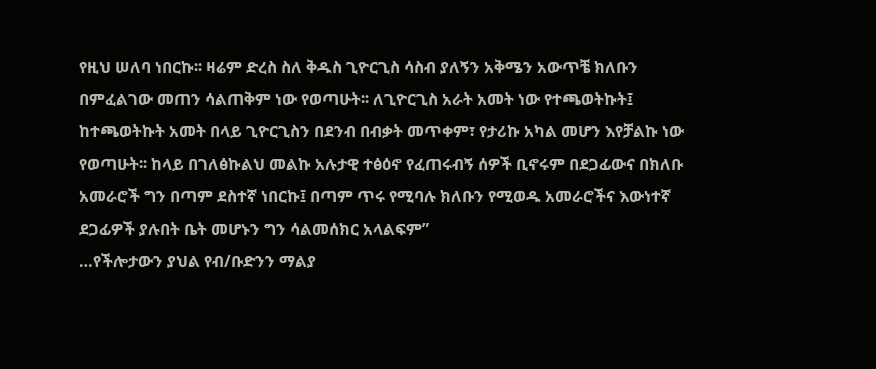የዚህ ሠለባ ነበርኩ፡፡ ዛሬም ድረስ ስለ ቅዱስ ጊዮርጊስ ሳስብ ያለኝን አቅሜን አውጥቼ ክለቡን በምፈልገው መጠን ሳልጠቅም ነው የወጣሁት፡፡ ለጊዮርጊስ አራት አመት ነው የተጫወትኩት፤ ከተጫወትኩት አመት በላይ ጊዮርጊስን በደንብ በብቃት መጥቀም፣ የታሪኩ አካል መሆን እየቻልኩ ነው የወጣሁት፡፡ ከላይ በገለፅኩልህ መልኩ አሉታዊ ተፅዕኖ የፈጠሩብኝ ሰዎች ቢኖሩም በደጋፊውና በክለቡ አመራሮች ግን በጣም ደስተኛ ነበርኩ፤ በጣም ጥሩ የሚባሉ ክለቡን የሚወዱ አመራሮችና እውነተኛ ደጋፊዎች ያሉበት ቤት መሆኑን ግን ሳልመሰክር አላልፍም”
…የችሎታውን ያህል የብ/ቡድንን ማልያ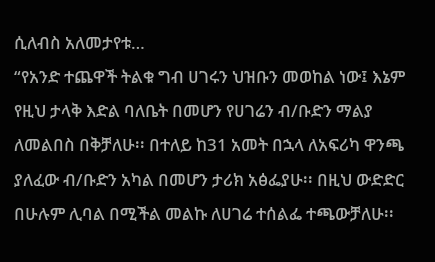ሲለብስ አለመታየቱ…
“የአንድ ተጨዋች ትልቁ ግብ ሀገሩን ህዝቡን መወከል ነው፤ እኔም የዚህ ታላቅ እድል ባለቤት በመሆን የሀገሬን ብ/ቡድን ማልያ ለመልበስ በቅቻለሁ፡፡ በተለይ ከ31 አመት በኋላ ለአፍሪካ ዋንጫ ያለፈው ብ/ቡድን አካል በመሆን ታሪክ አፅፌያሁ፡፡ በዚህ ውድድር በሁሉም ሊባል በሚችል መልኩ ለሀገሬ ተሰልፌ ተጫውቻለሁ፡፡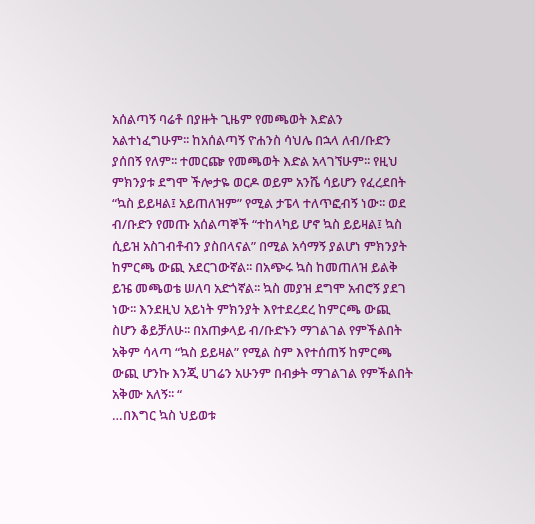አሰልጣኝ ባሬቶ በያዙት ጊዜም የመጫወት እድልን አልተነፈግሁም፡፡ ከአሰልጣኝ ዮሐንስ ሳህሌ በኋላ ለብ/ቡድን ያሰበኝ የለም፡፡ ተመርጬ የመጫወት እድል አላገኘሁም፡፡ የዚህ ምክንያቱ ደግሞ ችሎታዬ ወርዶ ወይም አንሼ ሳይሆን የፈረደበት “ኳስ ይይዛል፤ አይጠለዝም” የሚል ታፔላ ተለጥፎብኝ ነው፡፡ ወደ ብ/ቡድን የመጡ አሰልጣኞች “ተከላካይ ሆኖ ኳስ ይይዛል፤ ኳስ ሲይዝ አስገብቶብን ያስበላናል” በሚል አሳማኝ ያልሆነ ምክንያት ከምርጫ ውጪ አደርገውኛል፡፡ በአጭሩ ኳስ ከመጠለዝ ይልቅ ይዤ መጫወቴ ሠለባ አድጎኛል፡፡ ኳስ መያዝ ደግሞ አብሮኝ ያደገ ነው፡፡ እንደዚህ አይነት ምክንያት እየተደረደረ ከምርጫ ውጪ ስሆን ቆይቻለሁ፡፡ በአጠቃላይ ብ/ቡድኑን ማገልገል የምችልበት አቅም ሳላጣ “ኳስ ይይዛል” የሚል ስም እየተሰጠኝ ከምርጫ ውጪ ሆንኩ እንጂ ሀገሬን አሁንም በብቃት ማገልገል የምችልበት አቅሙ አለኝ፡፡ “
…በእግር ኳስ ህይወቱ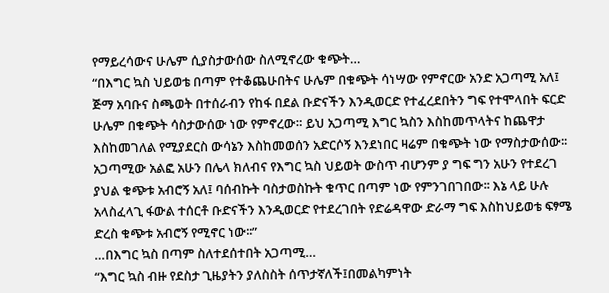የማይረሳውና ሁሌም ሲያስታውሰው ስለሚኖረው ቁጭት…
“በእግር ኳስ ህይወቴ በጣም የተቆጨሁበትና ሁሌም በቁጭት ሳነሣው የምኖርው አንድ አጋጣሚ አለ፤ ጅማ አባቡና ስጫወት በተሰራብን የከፋ በደል ቡድናችን እንዲወርድ የተፈረደበትን ግፍ የተሞላበት ፍርድ ሁሌም በቁጭት ሳስታውሰው ነው የምኖረው። ይህ አጋጣሚ እግር ኳስን እስከመጥላትና ከጨዋታ እስከመገለል የሚያደርስ ውሳኔን እስከመወሰን አድርሶኝ እንደነበር ዛሬም በቁጭት ነው የማስታውሰው፡፡ አጋጣሚው አልፎ አሁን በሌላ ክለብና የእግር ኳስ ህይወት ውስጥ ብሆንም ያ ግፍ ግን አሁን የተደረገ ያህል ቁጭቱ አብሮኝ አለ፤ ባሰብኩት ባስታወስኩት ቁጥር በጣም ነው የምንገበገበው፡፡ እኔ ላይ ሁሉ አላስፈላጊ ፋውል ተሰርቶ ቡድናችን እንዲወርድ የተደረገበት የድሬዳዋው ድራማ ግፍ እስከህይወቴ ፍፃሜ ድረስ ቁጭቱ አብሮኝ የሚኖር ነው፡፡”
…በእግር ኳስ በጣም ስለተደሰተበት አጋጣሚ…
“እግር ኳስ ብዙ የደስታ ጊዜያትን ያለስስት ሰጥታኛለች፤በመልካምነት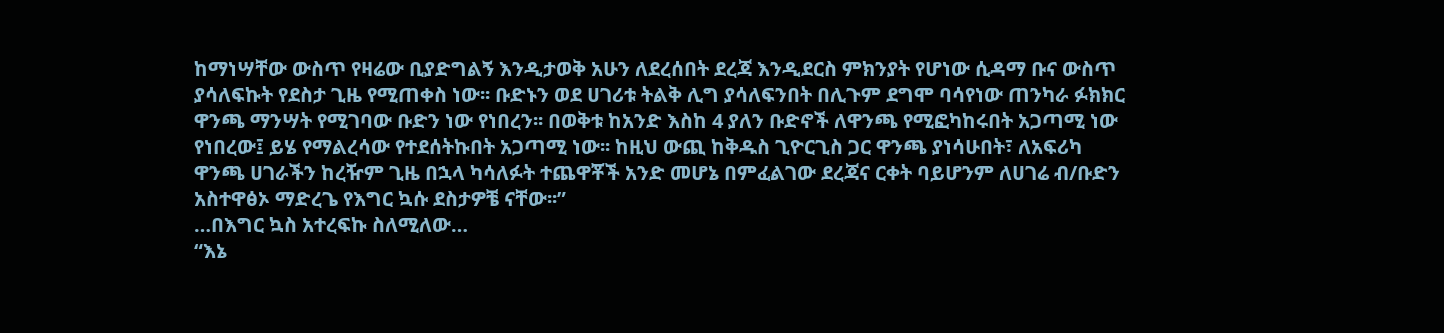ከማነሣቸው ውስጥ የዛሬው ቢያድግልኝ እንዲታወቅ አሁን ለደረሰበት ደረጃ እንዲደርስ ምክንያት የሆነው ሲዳማ ቡና ውስጥ ያሳለፍኩት የደስታ ጊዜ የሚጠቀስ ነው፡፡ ቡድኑን ወደ ሀገሪቱ ትልቅ ሊግ ያሳለፍንበት በሊጉም ደግሞ ባሳየነው ጠንካራ ፉክክር ዋንጫ ማንሣት የሚገባው ቡድን ነው የነበረን፡፡ በወቅቱ ከአንድ እስከ 4 ያለን ቡድኖች ለዋንጫ የሚፎካከሩበት አጋጣሚ ነው የነበረው፤ ይሄ የማልረሳው የተደሰትኩበት አጋጣሚ ነው፡፡ ከዚህ ውጪ ከቅዱስ ጊዮርጊስ ጋር ዋንጫ ያነሳሁበት፣ ለአፍሪካ ዋንጫ ሀገራችን ከረዥም ጊዜ በኋላ ካሳለፉት ተጨዋቾች አንድ መሆኔ በምፈልገው ደረጃና ርቀት ባይሆንም ለሀገሬ ብ/ቡድን አስተዋፅኦ ማድረጌ የእግር ኳሱ ደስታዎቼ ናቸው፡፡”
…በእግር ኳስ አተረፍኩ ስለሚለው…
“እኔ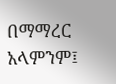በማማረር አላምንም፤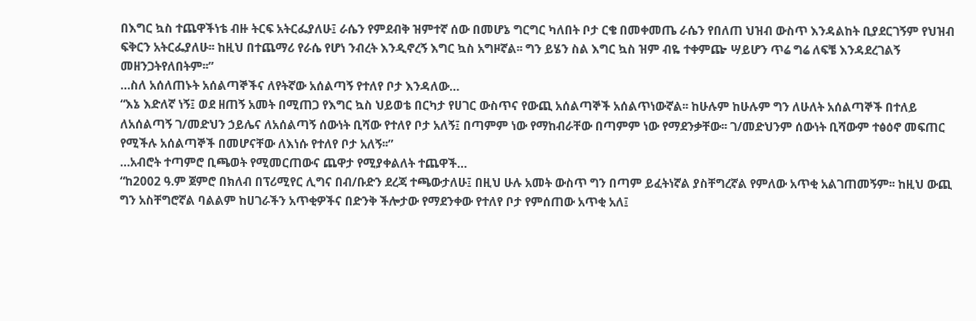በእግር ኳስ ተጨዋችነቴ ብዙ ትርፍ አትርፌያለሁ፤ ራሴን የምደብቅ ዝምተኛ ሰው በመሆኔ ግርግር ካለበት ቦታ ርቄ በመቀመጤ ራሴን የበለጠ ህዝብ ውስጥ እንዳልከት ቢያደርገኝም የህዝብ ፍቅርን አትርፌያለሁ፡፡ ከዚህ በተጨማሪ የራሴ የሆነ ንብረት እንዲኖረኝ እግር ኳስ አግዞኛል፡፡ ግን ይሄን ስል እግር ኳስ ዝም ብዬ ተቀምጬ ሣይሆን ጥሬ ግሬ ለፍቼ እንዳደረገልኝ መዘንጋትየለበትም፡፡”
…ስለ አሰለጠኑት አሰልጣኞችና ለየትኛው አሰልጣኝ የተለየ ቦታ እንዳለው…
“እኔ እድለኛ ነኝ፤ ወደ ዘጠኝ አመት በሚጠጋ የእግር ኳስ ህይወቴ በርካታ የሀገር ውስጥና የውጪ አሰልጣኞች አሰልጥነውኛል፡፡ ከሁሉም ከሁሉም ግን ለሁለት አሰልጣኞች በተለይ ለአሰልጣኝ ገ/መድህን ኃይሌና ለአሰልጣኝ ሰውነት ቢሻው የተለየ ቦታ አለኝ፤ በጣምም ነው የማከብራቸው በጣምም ነው የማደንቃቸው፡፡ ገ/መድህንም ሰውነት ቢሻውም ተፅዕኖ መፍጠር የሚችሉ አሰልጣኞች በመሆናቸው ለእነሱ የተለየ ቦታ አለኝ፡፡”
…አብሮት ተጣምሮ ቢጫወት የሚመርጠውና ጨዋታ የሚያቀልለት ተጨዋች…
“ከ2002 ዓ.ም ጀምሮ በክለብ በፕሪሚየር ሊግና በብ/ቡድን ደረጃ ተጫውታለሁ፤ በዚህ ሁሉ አመት ውስጥ ግን በጣም ይፈትነኛል ያስቸግረኛል የምለው አጥቂ አልገጠመኝም፡፡ ከዚህ ውጪ ግን አስቸግሮኛል ባልልም ከሀገራችን አጥቂዎችና በድንቅ ችሎታው የማደንቀው የተለየ ቦታ የምሰጠው አጥቂ አለ፤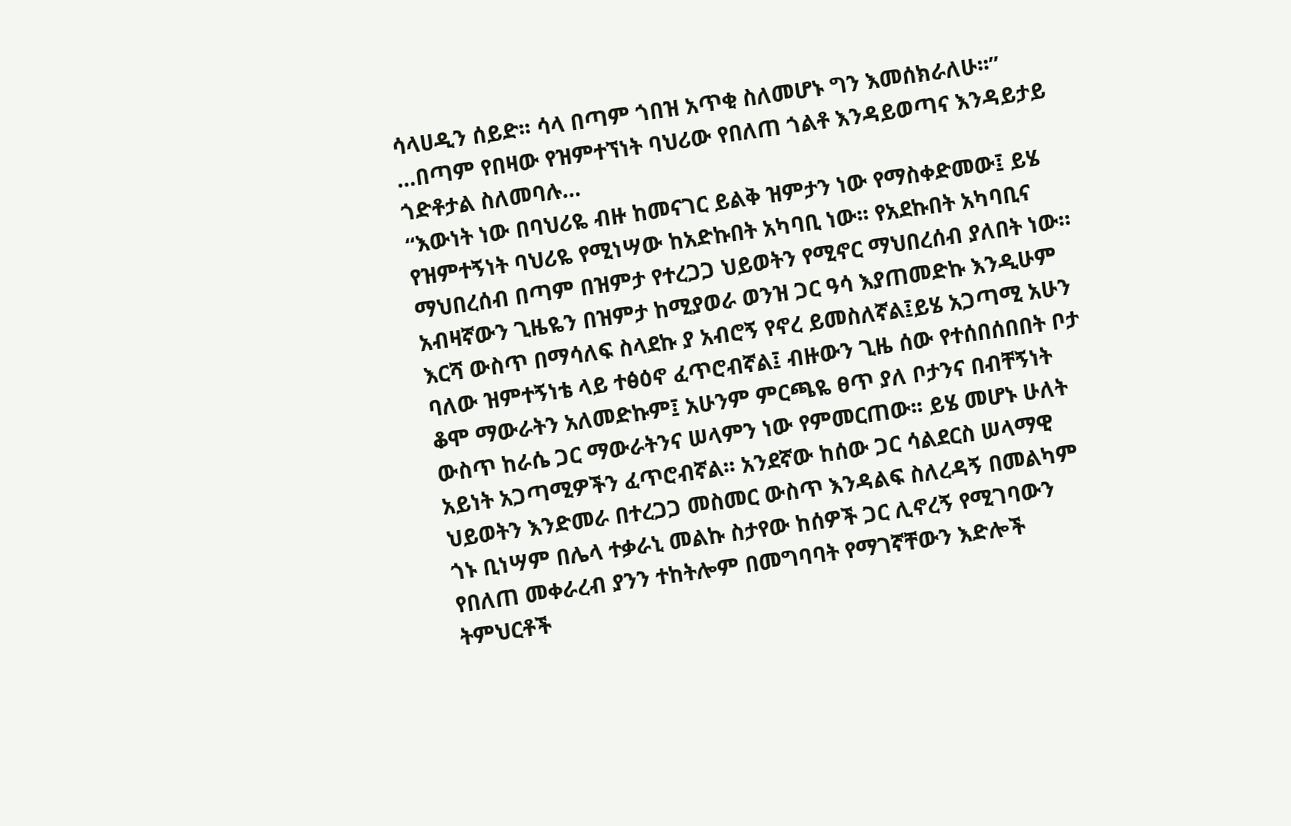ሳላሀዲን ሰይድ፡፡ ሳላ በጣም ጎበዝ አጥቂ ስለመሆኑ ግን እመሰክራለሁ፡፡”
…በጣም የበዛው የዝምተኘነት ባህሪው የበለጠ ጎልቶ እንዳይወጣና እንዳይታይ ጎድቶታል ስለመባሉ…
“እውነት ነው በባህሪዬ ብዙ ከመናገር ይልቅ ዝምታን ነው የማስቀድመው፤ ይሄ የዝምተኝነት ባህሪዬ የሚነሣው ከአድኩበት አካባቢ ነው፡፡ የአደኩበት አካባቢና ማህበረሰብ በጣም በዝምታ የተረጋጋ ህይወትን የሚኖር ማህበረሰብ ያለበት ነው። አብዛኛውን ጊዜዬን በዝምታ ከሚያወራ ወንዝ ጋር ዓሳ እያጠመድኩ እንዲሁም እርሻ ውስጥ በማሳለፍ ስላደኩ ያ አብሮኝ የኖረ ይመስለኛል፤ይሄ አጋጣሚ አሁን ባለው ዝምተኝነቴ ላይ ተፅዕኖ ፈጥሮብኛል፤ ብዙውን ጊዜ ሰው የተሰበሰበበት ቦታ ቆሞ ማውራትን አለመድኩም፤ አሁንም ምርጫዬ ፀጥ ያለ ቦታንና በብቸኝነት ውስጥ ከራሴ ጋር ማውራትንና ሠላምን ነው የምመርጠው፡፡ ይሄ መሆኑ ሁለት አይነት አጋጣሚዎችን ፈጥሮብኛል፡፡ አንደኛው ከሰው ጋር ሳልደርስ ሠላማዊ ህይወትን እንድመራ በተረጋጋ መስመር ውስጥ እንዳልፍ ስለረዳኝ በመልካም ጎኑ ቢነሣም በሌላ ተቃራኒ መልኩ ስታየው ከሰዎች ጋር ሊኖረኝ የሚገባውን የበለጠ መቀራረብ ያንን ተከትሎም በመግባባት የማገኛቸውን እድሎች ትምህርቶች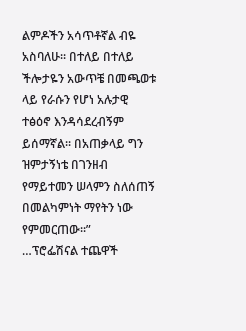ልምዶችን አሳጥቶኛል ብዬ አስባለሁ፡፡ በተለይ በተለይ ችሎታዬን አውጥቼ በመጫወቱ ላይ የራሱን የሆነ አሉታዊ ተፅዕኖ እንዳሳደረብኝም ይሰማኛል፡፡ በአጠቃላይ ግን ዝምታኝነቴ በገንዘብ የማይተመን ሠላምን ስለሰጠኝ በመልካምነት ማየትን ነው የምመርጠው፡፡”
…ፕሮፌሽናል ተጨዋች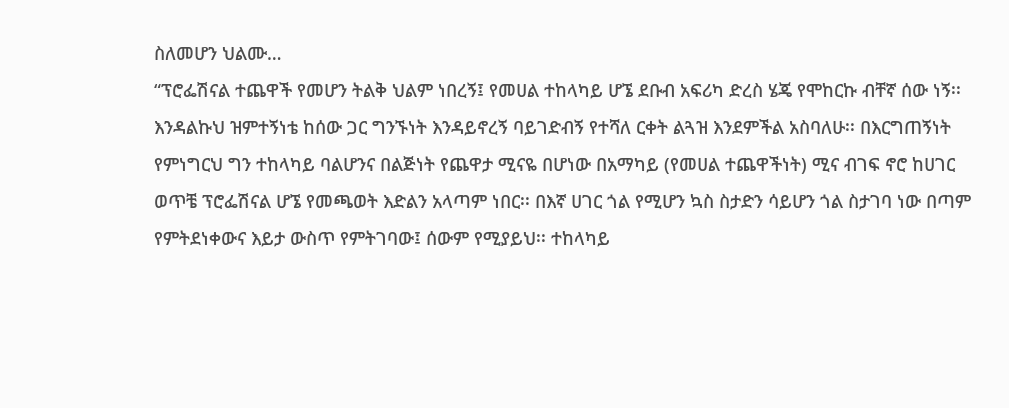ስለመሆን ህልሙ…
“ፕሮፌሽናል ተጨዋች የመሆን ትልቅ ህልም ነበረኝ፤ የመሀል ተከላካይ ሆኜ ደቡብ አፍሪካ ድረስ ሄጄ የሞከርኩ ብቸኛ ሰው ነኝ፡፡ እንዳልኩህ ዝምተኝነቴ ከሰው ጋር ግንኙነት እንዳይኖረኝ ባይገድብኝ የተሻለ ርቀት ልጓዝ እንደምችል አስባለሁ፡፡ በእርግጠኝነት የምነግርህ ግን ተከላካይ ባልሆንና በልጅነት የጨዋታ ሚናዬ በሆነው በአማካይ (የመሀል ተጨዋችነት) ሚና ብገፍ ኖሮ ከሀገር ወጥቼ ፕሮፌሽናል ሆኜ የመጫወት እድልን አላጣም ነበር፡፡ በእኛ ሀገር ጎል የሚሆን ኳስ ስታድን ሳይሆን ጎል ስታገባ ነው በጣም የምትደነቀውና እይታ ውስጥ የምትገባው፤ ሰውም የሚያይህ፡፡ ተከላካይ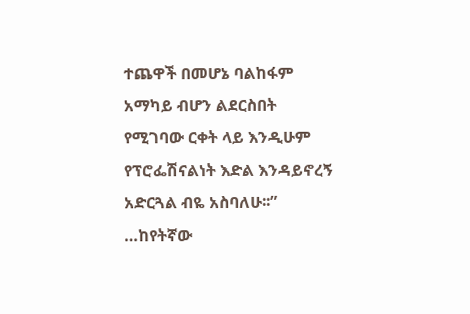ተጨዋች በመሆኔ ባልከፋም አማካይ ብሆን ልደርስበት የሚገባው ርቀት ላይ እንዲሁም የፕሮፌሽናልነት እድል እንዳይኖረኝ አድርጓል ብዬ አስባለሁ፡፡”
…ከየትኛው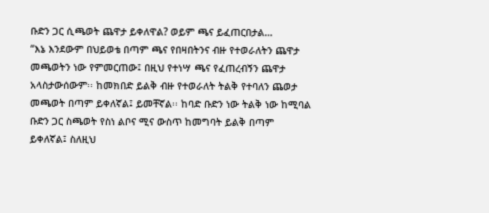ቡድን ጋር ሲጫወት ጨዋታ ይቀለዋል? ወይም ጫና ይፈጠርበታል…
“እኔ እንደውም በህይወቴ በጣም ጫና የበዛበትንና ብዙ የተወራለትን ጨዋታ መጫወትን ነው የምመርጠው፤ በዚህ የተነሣ ጫና የፈጠረብኝን ጨዋታ አላስታውሰውም፡፡ ከመክበድ ይልቅ ብዙ የተወራለት ትልቅ የተባለን ጨወታ መጫወት በጣም ይቀለኛል፤ ይመቸኛል፡፡ ከባድ ቡድን ነው ትልቅ ነው ከሚባል ቡድን ጋር ስጫወት የስነ ልቦና ሚና ውስጥ ከመግባት ይልቅ በጣም ይቀለኛል፤ ስለዚህ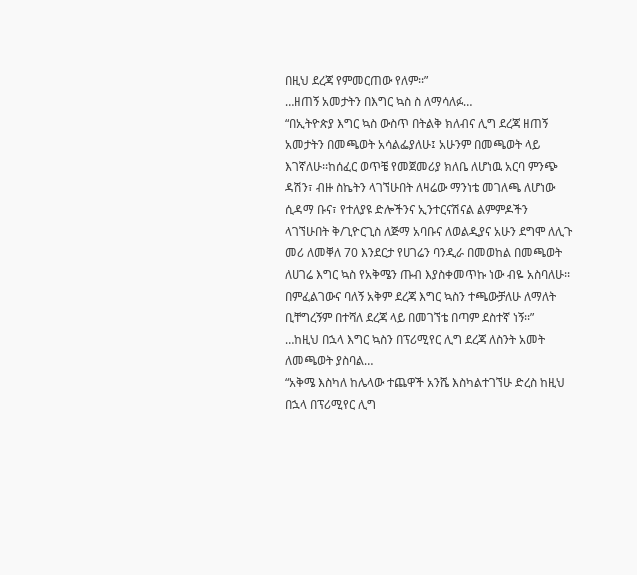በዚህ ደረጃ የምመርጠው የለም፡፡”
…ዘጠኝ አመታትን በእግር ኳስ ስ ለማሳለፉ…
“በኢትዮጵያ እግር ኳስ ውስጥ በትልቅ ክለብና ሊግ ደረጃ ዘጠኝ አመታትን በመጫወት አሳልፌያለሁ፤ አሁንም በመጫወት ላይ እገኛለሁ፡፡ከሰፈር ወጥቼ የመጀመሪያ ክለቤ ለሆነዉ አርባ ምንጭ ዳሽን፣ ብዙ ስኬትን ላገኘሁበት ለዛሬው ማንነቴ መገለጫ ለሆነው ሲዳማ ቡና፣ የተለያዩ ድሎችንና ኢንተርናሽናል ልምምዶችን ላገኘሁበት ቅ/ጊዮርጊስ ለጅማ አባቡና ለወልዲያና አሁን ደግሞ ለሊጉ መሪ ለመቐለ 70 እንደርታ የሀገሬን ባንዲራ በመወከል በመጫወት ለሀገሬ እግር ኳስ የአቅሜን ጡብ እያስቀመጥኩ ነው ብዬ አስባለሁ፡፡ በምፈልገውና ባለኝ አቅም ደረጃ እግር ኳስን ተጫውቻለሁ ለማለት ቢቸግረኝም በተሻለ ደረጃ ላይ በመገኘቴ በጣም ደስተኛ ነኝ፡፡”
…ከዚህ በኋላ እግር ኳስን በፕሪሚየር ሊግ ደረጃ ለስንት አመት ለመጫወት ያስባል…
“አቅሜ እስካለ ከሌላው ተጨዋች አንሼ እስካልተገኘሁ ድረስ ከዚህ በኋላ በፕሪሚየር ሊግ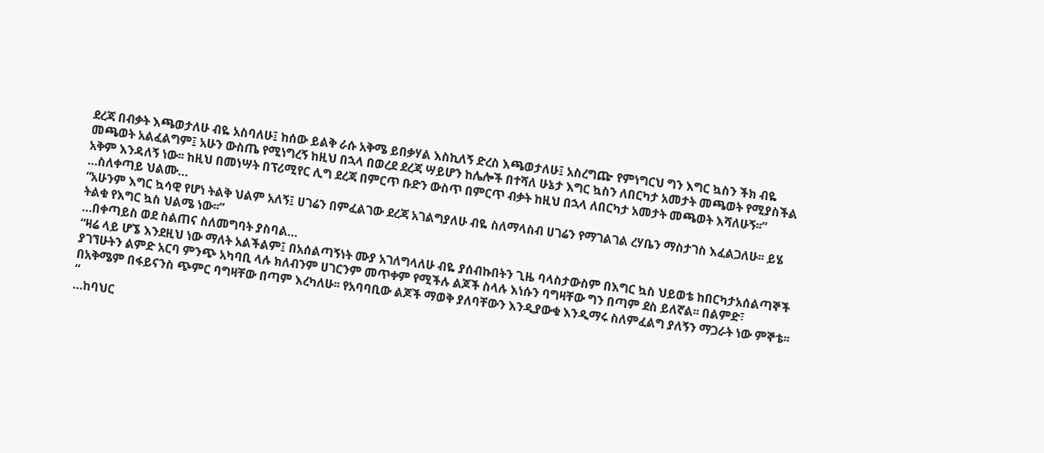ደረጃ በብቃት እጫወታለሁ ብዬ አስባለሁ፤ ከሰው ይልቅ ራሱ አቅሜ ይበቃሃል እስኪለኝ ድረስ እጫወታለሁ፤ አስረግጬ የምነግርህ ግን እግር ኳስን ችክ ብዬ መጫወት አልፈልግም፤ አሁን ውስጤ የሚነግረኝ ከዚህ በኋላ በወረደ ደረጃ ሣይሆን ከሌሎች በተሻለ ሁኔታ እግር ኳስን ለበርካታ አመታት መጫወት የሚያስችል አቅም እንዳለኝ ነው፡፡ ከዚህ በመነሣት በፕሪሚየር ሊግ ደረጃ በምርጥ ቡድን ውስጥ በምርጥ ብቃት ከዚህ በኋላ ለበርካታ አመታት መጫወት እሻለሁኝ፡፡”
…ስለቀጣይ ህልሙ…
“አሁንም እግር ኳሳዊ የሆነ ትልቅ ህልም አለኝ፤ ሀገሬን በምፈልገው ደረጃ አገልግያለሁ ብዬ ስለማላስብ ሀገሬን የማገልገል ረሃቤን ማስታገስ እፈልጋለሁ፡፡ ይሄ ትልቁ የእግር ኳስ ህልሜ ነው፡፡”
…በቀጣይስ ወደ ስልጠና ስለመግባት ያስባል…
“ዛሬ ላይ ሆኜ እንደዚህ ነው ማለት አልችልም፤ በአሰልጣኝነት ሙያ አገለግላለሁ ብዬ ያሰብኩበትን ጊዜ ባላስታውስም በእግር ኳስ ህይወቴ ከበርካታአሰልጣኞች ያገኘሁትን ልምድ አርባ ምንጭ አካባቢ ላሉ ክለብንም ሀገርንም መጥቀም የሚችሉ ልጆች ስላሉ እነሱን ባግዛቸው ግን በጣም ደስ ይለኛል፡፡ በልምድ፣ በአቅሜም በፋይናንስ ጭምር ባግዛቸው በጣም እረካለሁ፡፡ የአባባቢው ልጆች ማወቅ ያለባቸውን እንዲያውቁ እንዲማሩ ስለምፈልግ ያለኝን ማጋራት ነው ምኞቴ፡፡“
…ከባህር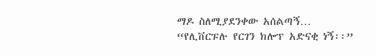ማዶ ስለሚያደንቀው አሰልጣኝ…
“የሊቨርፑሉ የርገን ክሎፕ አድናቂ ነኝ፡፡”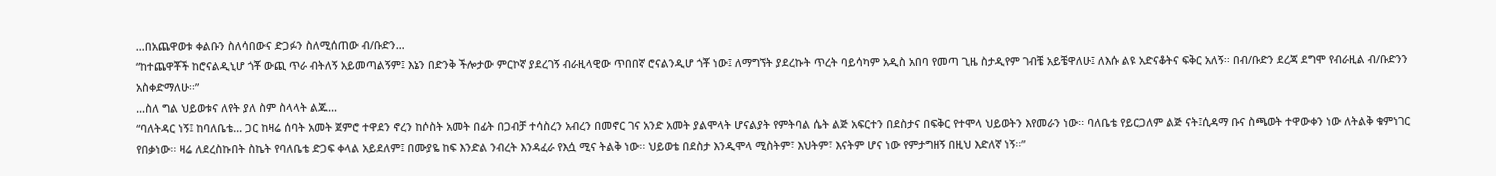…በአጨዋወቱ ቀልቡን ስለሳበውና ድጋፉን ስለሚሰጠው ብ/ቡድን…
“ከተጨዋቾች ከሮናልዲኒሆ ጎቾ ውጪ ጥራ ብትለኝ አይመጣልኝም፤ እኔን በድንቅ ችሎታው ምርኮኛ ያደረገኝ ብራዚላዊው ጥበበኛ ሮናልንዲሆ ጎቾ ነው፤ ለማግኘት ያደረኩት ጥረት ባይሳካም አዲስ አበባ የመጣ ጊዜ ስታዲየም ገብቼ አይቼዋለሁ፤ ለእሱ ልዩ አድናቆትና ፍቅር አለኝ፡፡ በብ/ቡድን ደረጃ ደግሞ የብራዚል ብ/ቡድንን አስቀድማለሁ፡፡”
…ስለ ግል ህይወቱና ለየት ያለ ስም ስላላት ልጁ…
“ባለትዳር ነኝ፤ ከባለቤቴ… ጋር ከዛሬ ሰባት አመት ጀምሮ ተዋደን ኖረን ከሶስት አመት በፊት በጋብቻ ተሳስረን አብረን በመኖር ገና አንድ አመት ያልሞላት ሆናልያት የምትባል ሴት ልጅ አፍርተን በደስታና በፍቅር የተሞላ ህይወትን እየመራን ነው፡፡ ባለቤቴ የይርጋለም ልጅ ናት፤ሲዳማ ቡና ስጫወት ተዋውቀን ነው ለትልቅ ቁምነገር የበቃነው፡፡ ዛሬ ለደረስኩበት ስኬት የባለቤቴ ድጋፍ ቀላል አይደለም፤ በሙያዬ ከፍ እንድል ንብረት እንዳፈራ የእሷ ሚና ትልቅ ነው፡፡ ህይወቴ በደስታ እንዲሞላ ሚስትም፣ እህትም፣ እናትም ሆና ነው የምታግዘኝ በዚህ እድለኛ ነኝ፡፡”